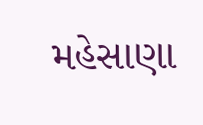મહેસાણા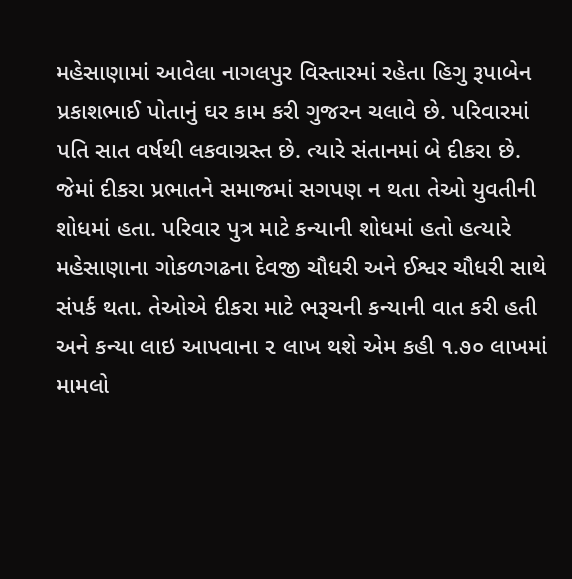મહેસાણામાં આવેલા નાગલપુર વિસ્તારમાં રહેતા હિગુ રૂપાબેન પ્રકાશભાઈ પોતાનું ઘર કામ કરી ગુજરન ચલાવે છે. પરિવારમાં પતિ સાત વર્ષથી લકવાગ્રસ્ત છે. ત્યારે સંતાનમાં બે દીકરા છે. જેમાં દીકરા પ્રભાતને સમાજમાં સગપણ ન થતા તેઓ યુવતીની શોધમાં હતા. પરિવાર પુત્ર માટે કન્યાની શોધમાં હતો હત્યારે મહેસાણાના ગોકળગઢના દેવજી ચૌધરી અને ઈશ્વર ચૌધરી સાથે સંપર્ક થતા. તેઓએ દીકરા માટે ભરૂચની કન્યાની વાત કરી હતી અને કન્યા લાઇ આપવાના ૨ લાખ થશે એમ કહી ૧.૭૦ લાખમાં મામલો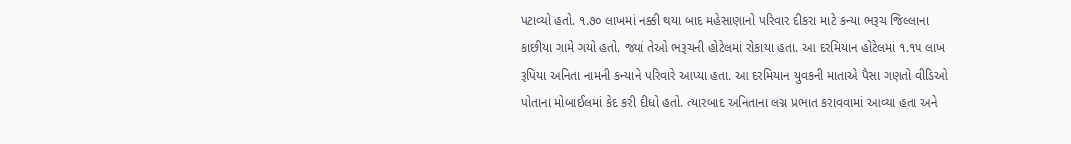પટાવ્યો હતો. ૧.૭૦ લાખમાં નક્કી થયા બાદ મહેસાણાનો પરિવાર દીકરા માટે કન્યા ભરૂચ જિલ્લાના કાછીયા ગામે ગયો હતો. જ્યાં તેઓ ભરૂચની હોટેલમાં રોકાયા હતા. આ દરમિયાન હોટેલમાં ૧.૧૫ લાખ રૂપિયા અનિતા નામની કન્યાને પરિવારે આપ્યા હતા. આ દરમિયાન યુવકની માતાએ પૈસા ગણતો વીડિઓ પોતાના મોબાઈલમાં કેદ કરી દીધો હતો. ત્યારબાદ અનિતાના લગ્ન પ્રભાત કરાવવામાં આવ્યા હતા અને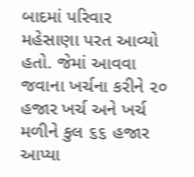બાદમાં પરિવાર મહેસાણા પરત આવ્યો હતો. જેમાં આવવા જવાના ખર્ચના કરીને ૨૦ હજાર ખર્ચ અને ખર્ચ મળીને કુલ ૬૬ હજાર આપ્યા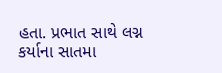હતા. પ્રભાત સાથે લગ્ન કર્યાના સાતમા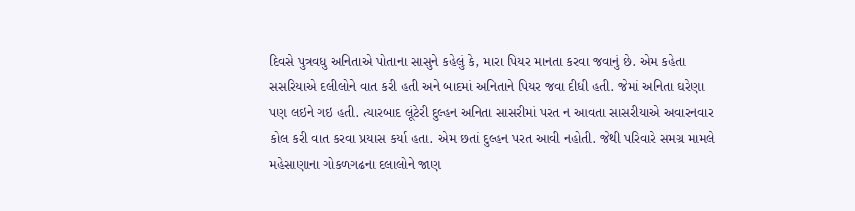દિવસે પુત્રવધુ અનિતાએ પોતાના સાસુને કહેલું કે, મારા પિયર માનતા કરવા જવાનું છે. એમ કહેતા સસરિયાએ દલીલોને વાત કરી હતી અને બાદમાં અનિતાને પિયર જવા દીધી હતી. જેમાં અનિતા ઘરેણા પણ લઇને ગઇ હતી. ત્યારબાદ લૂંટેરી દુલ્હન અનિતા સાસરીમાં પરત ન આવતા સાસરીયાએ અવારનવાર કોલ કરી વાત કરવા પ્રયાસ કર્યા હતા. એમ છતાં દુલ્હન પરત આવી નહોતી. જેથી પરિવારે સમગ્ર મામલે મહેસાણાના ગોકળગઢના દલાલોને જાણ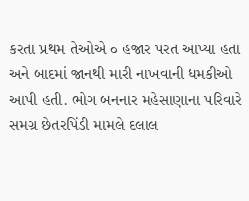કરતા પ્રથમ તેઓએ ૦ હજાર પરત આપ્યા હતા અને બાદમાં જાનથી મારી નાખવાની ધમકીઓ આપી હતી. ભોગ બનનાર મહેસાણાના પરિવારે સમગ્ર છેતરપિંડી મામલે દલાલ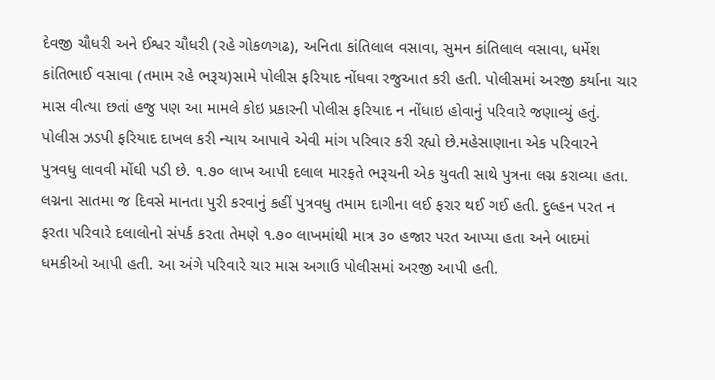દેવજી ચૌધરી અને ઈશ્વર ચૌધરી (રહે ગોકળગઢ), અનિતા કાંતિલાલ વસાવા, સુમન કાંતિલાલ વસાવા, ધર્મેશ કાંતિભાઈ વસાવા (તમામ રહે ભરૂચ)સામે પોલીસ ફરિયાદ નોંધવા રજુઆત કરી હતી. પોલીસમાં અરજી કર્યાના ચાર માસ વીત્યા છતાં હજુ પણ આ મામલે કોઇ પ્રકારની પોલીસ ફરિયાદ ન નોંધાઇ હોવાનું પરિવારે જણાવ્યું હતું. પોલીસ ઝડપી ફરિયાદ દાખલ કરી ન્યાય આપાવે એવી માંગ પરિવાર કરી રહ્યો છે.મહેસાણાના એક પરિવારને પુત્રવધુ લાવવી મોંઘી પડી છે. ૧.૭૦ લાખ આપી દલાલ મારફતે ભરૂચની એક યુવતી સાથે પુત્રના લગ્ન કરાવ્યા હતા. લગ્નના સાતમા જ દિવસે માનતા પુરી કરવાનું કહીં પુત્રવધુ તમામ દાગીના લઈ ફરાર થઈ ગઈ હતી. દુલ્હન પરત ન ફરતા પરિવારે દલાલોનો સંપર્ક કરતા તેમણે ૧.૭૦ લાખમાંથી માત્ર ૩૦ હજાર પરત આપ્યા હતા અને બાદમાં ધમકીઓ આપી હતી. આ અંગે પરિવારે ચાર માસ અગાઉ પોલીસમાં અરજી આપી હતી.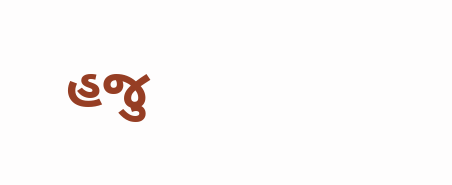હજુ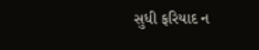સુધી ફરિયાદ ન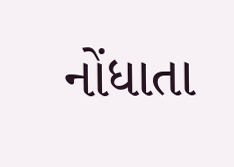નોંધાતા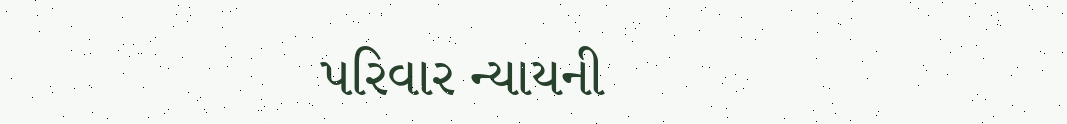પરિવાર ન્યાયની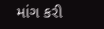માંગ કરી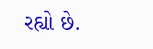રહ્યો છે.